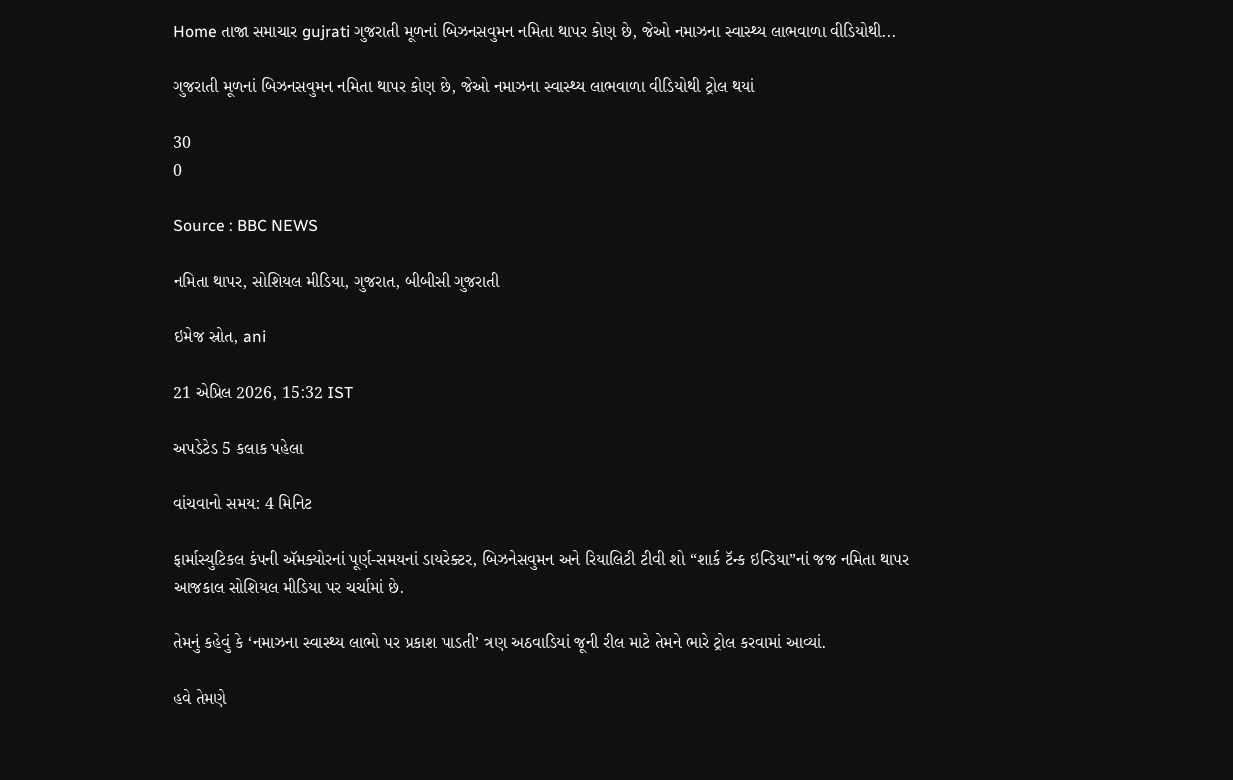Home તાજા સમાચાર gujrati ગુજરાતી મૂળનાં બિઝનસવુમન નમિતા થાપર કોણ છે, જેઓ નમાઝના સ્વાસ્થ્ય લાભવાળા વીડિયોથી...

ગુજરાતી મૂળનાં બિઝનસવુમન નમિતા થાપર કોણ છે, જેઓ નમાઝના સ્વાસ્થ્ય લાભવાળા વીડિયોથી ટ્રોલ થયાં

30
0

Source : BBC NEWS

નમિતા થાપર, સોશિયલ મીડિયા, ગુજરાત, બીબીસી ગુજરાતી

ઇમેજ સ્રોત, ani

21 એપ્રિલ 2026, 15:32 IST

અપડેટેડ 5 કલાક પહેલા

વાંચવાનો સમય: 4 મિનિટ

ફાર્માસ્યુટિકલ કંપની ઍમક્યોરનાં પૂર્ણ-સમયનાં ડાયરેક્ટર, બિઝનેસવુમન અને રિયાલિટી ટીવી શો “શાર્ક ટૅન્ક ઇન્ડિયા”નાં જજ નમિતા થાપર આજકાલ સોશિયલ મીડિયા પર ચર્ચામાં છે.

તેમનું કહેવું કે ‘નમાઝના સ્વાસ્થ્ય લાભો પર પ્રકાશ પાડતી’ ત્રણ અઠવાડિયાં જૂની રીલ માટે તેમને ભારે ટ્રોલ કરવામાં આવ્યાં.

હવે તેમણે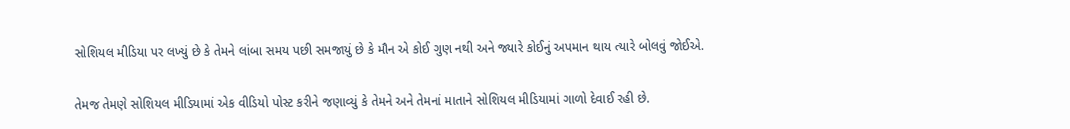સોશિયલ મીડિયા પર લખ્યું છે કે તેમને લાંબા સમય પછી સમજાયું છે કે મૌન એ કોઈ ગુણ નથી અને જ્યારે કોઈનું અપમાન થાય ત્યારે બોલવું જોઈએ.

તેમજ તેમણે સોશિયલ મીડિયામાં એક વીડિયો પોસ્ટ કરીને જણાવ્યું કે તેમને અને તેમનાં માતાને સોશિયલ મીડિયામાં ગાળો દેવાઈ રહી છે.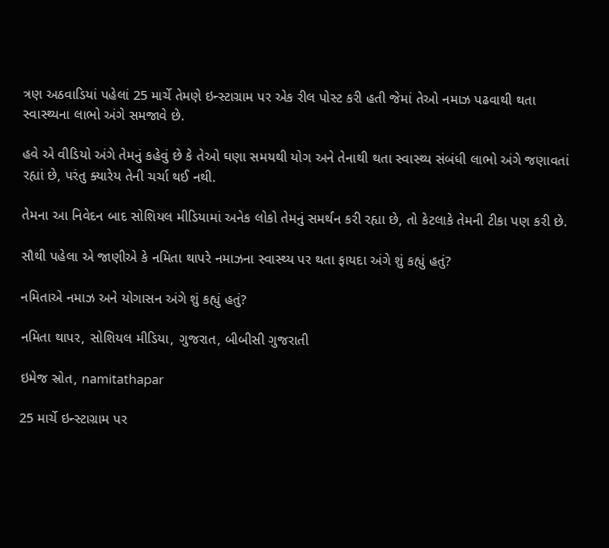ત્રણ અઠવાડિયાં પહેલાં 25 માર્ચે તેમણે ઇન્સ્ટાગ્રામ પર એક રીલ પોસ્ટ કરી હતી જેમાં તેઓ નમાઝ પઢવાથી થતા સ્વાસ્થ્યના લાભો અંગે સમજાવે છે.

હવે એ વીડિયો અંગે તેમનું કહેવું છે કે તેઓ ઘણા સમયથી યોગ અને તેનાથી થતા સ્વાસ્થ્ય સંબંધી લાભો અંગે જણાવતાં રહ્યાં છે, પરંતુ ક્યારેય તેની ચર્ચા થઈ નથી.

તેમના આ નિવેદન બાદ સોશિયલ મીડિયામાં અનેક લોકો તેમનું સમર્થન કરી રહ્યા છે, તો કેટલાકે તેમની ટીકા પણ કરી છે.

સૌથી પહેલા એ જાણીએ કે નમિતા થાપરે નમાઝના સ્વાસ્થ્ય પર થતા ફાયદા અંગે શું કહ્યું હતું?

નમિતાએ નમાઝ અને યોગાસન અંગે શું કહ્યું હતું?

નમિતા થાપર, સોશિયલ મીડિયા, ગુજરાત, બીબીસી ગુજરાતી

ઇમેજ સ્રોત, namitathapar

25 માર્ચે ઇન્સ્ટાગ્રામ પર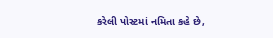કરેલી પોસ્ટમાં નમિતા કહે છે,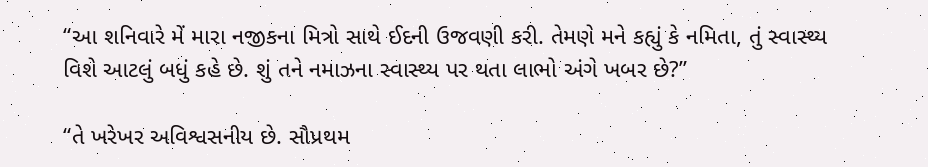“આ શનિવારે મેં મારા નજીકના મિત્રો સાથે ઈદની ઉજવણી કરી. તેમણે મને કહ્યું કે નમિતા, તું સ્વાસ્થ્ય વિશે આટલું બધું કહે છે. શું તને નમાઝના સ્વાસ્થ્ય પર થતા લાભો અંગે ખબર છે?”

“તે ખરેખર અવિશ્વસનીય છે. સૌપ્રથમ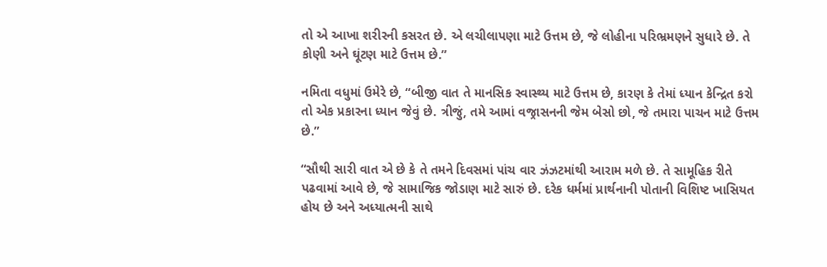તો એ આખા શરીરની કસરત છે. એ લચીલાપણા માટે ઉત્તમ છે, જે લોહીના પરિભ્રમણને સુધારે છે. તે કોણી અને ઘૂંટણ માટે ઉત્તમ છે.”

નમિતા વધુમાં ઉમેરે છે, “બીજી વાત તે માનસિક સ્વાસ્થ્ય માટે ઉત્તમ છે, કારણ કે તેમાં ધ્યાન કેન્દ્રિત કરો તો એક પ્રકારના ધ્યાન જેવું છે. ત્રીજું, તમે આમાં વજ્રાસનની જેમ બેસો છો, જે તમારા પાચન માટે ઉત્તમ છે.”

“સૌથી સારી વાત એ છે કે તે તમને દિવસમાં પાંચ વાર ઝંઝટમાંથી આરામ મળે છે. તે સામૂહિક રીતે પઢવામાં આવે છે, જે સામાજિક જોડાણ માટે સારું છે. દરેક ધર્મમાં પ્રાર્થનાની પોતાની વિશિષ્ટ ખાસિયત હોય છે અને અધ્યાત્મની સાથે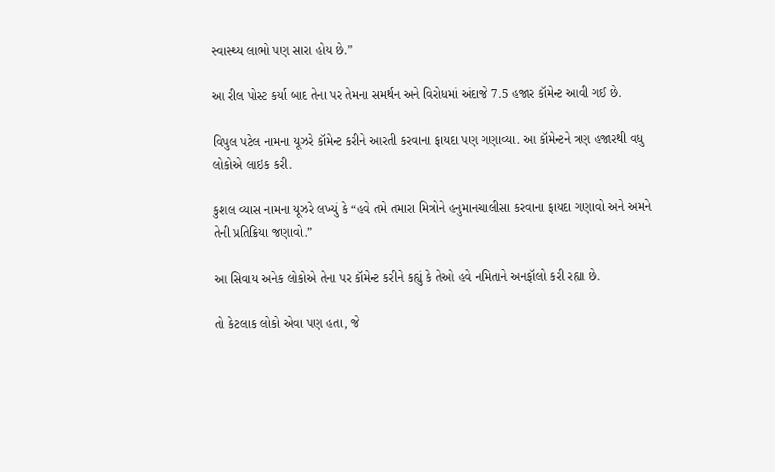સ્વાસ્થ્ય લાભો પણ સારા હોય છે.”

આ રીલ પોસ્ટ કર્યા બાદ તેના પર તેમના સમર્થન અને વિરોધમાં અંદાજે 7.5 હજાર કૉમેન્ટ આવી ગઈ છે.

વિપુલ પટેલ નામના યૂઝરે કૉમેન્ટ કરીને આરતી કરવાના ફાયદા પણ ગણાવ્યા. આ કૉમેન્ટને ત્રણ હજારથી વધુ લોકોએ લાઇક કરી.

કુશલ વ્યાસ નામના યૂઝરે લખ્યું કે “હવે તમે તમારા મિત્રોને હનુમાનચાલીસા કરવાના ફાયદા ગણાવો અને અમને તેની પ્રતિક્રિયા જણાવો.”

આ સિવાય અનેક લોકોએ તેના પર કૉમેન્ટ કરીને કહ્યું કે તેઓ હવે નમિતાને અનફૉલો કરી રહ્યા છે.

તો કેટલાક લોકો એવા પણ હતા, જે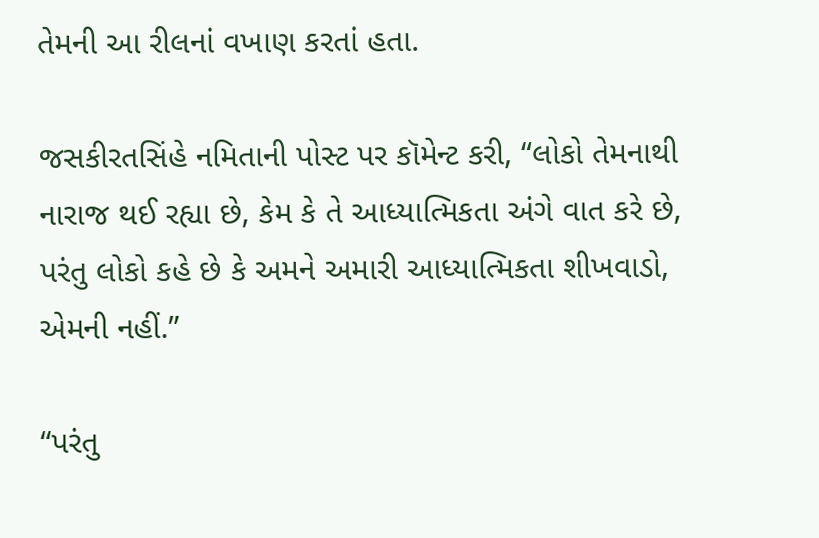તેમની આ રીલનાં વખાણ કરતાં હતા.

જસકીરતસિંહે નમિતાની પોસ્ટ પર કૉમેન્ટ કરી, “લોકો તેમનાથી નારાજ થઈ રહ્યા છે, કેમ કે તે આધ્યાત્મિકતા અંગે વાત કરે છે, પરંતુ લોકો કહે છે કે અમને અમારી આધ્યાત્મિકતા શીખવાડો, એમની નહીં.”

“પરંતુ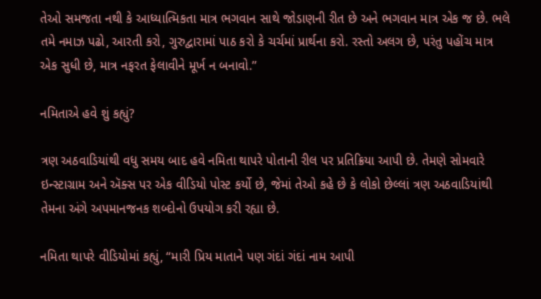તેઓ સમજતા નથી કે આધ્યાત્મિકતા માત્ર ભગવાન સાથે જોડાણની રીત છે અને ભગવાન માત્ર એક જ છે. ભલે તમે નમાઝ પઢો, આરતી કરો, ગુરુદ્વારામાં પાઠ કરો કે ચર્ચમાં પ્રાર્થના કરો. રસ્તો અલગ છે, પરંતુ પહોંચ માત્ર એક સુધી છે, માત્ર નફરત ફેલાવીને મૂર્ખ ન બનાવો.”

નમિતાએ હવે શું કહ્યું?

ત્રણ અઠવાડિયાંથી વધુ સમય બાદ હવે નમિતા થાપરે પોતાની રીલ પર પ્રતિક્રિયા આપી છે. તેમણે સોમવારે ઇન્સ્ટાગ્રામ અને ઍક્સ પર એક વીડિયો પોસ્ટ કર્યો છે, જેમાં તેઓ કહે છે કે લોકો છેલ્લાં ત્રણ અઠવાડિયાંથી તેમના અંગે અપમાનજનક શબ્દોનો ઉપયોગ કરી રહ્યા છે.

નમિતા થાપરે વીડિયોમાં કહ્યું, “મારી પ્રિય માતાને પણ ગંદાં ગંદાં નામ આપી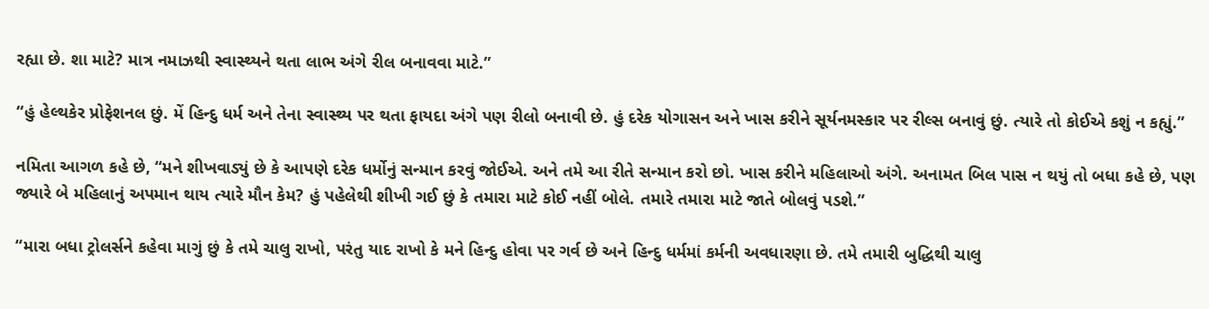રહ્યા છે. શા માટે? માત્ર નમાઝથી સ્વાસ્થ્યને થતા લાભ અંગે રીલ બનાવવા માટે.”

“હું હેલ્થકેર પ્રોફેશનલ છું. મેં હિન્દુ ધર્મ અને તેના સ્વાસ્થ્ય પર થતા ફાયદા અંગે પણ રીલો બનાવી છે. હું દરેક યોગાસન અને ખાસ કરીને સૂર્યનમસ્કાર પર રીલ્સ બનાવું છું. ત્યારે તો કોઈએ કશું ન કહ્યું.”

નમિતા આગળ કહે છે, “મને શીખવાડ્યું છે કે આપણે દરેક ધર્મોનું સન્માન કરવું જોઈએ. અને તમે આ રીતે સન્માન કરો છો. ખાસ કરીને મહિલાઓ અંગે. અનામત બિલ પાસ ન થયું તો બધા કહે છે, પણ જ્યારે બે મહિલાનું અપમાન થાય ત્યારે મૌન કેમ? હું પહેલેથી શીખી ગઈ છું કે તમારા માટે કોઈ નહીં બોલે. તમારે તમારા માટે જાતે બોલવું પડશે.”

“મારા બધા ટ્રોલર્સને કહેવા માગું છું કે તમે ચાલુ રાખો, પરંતુ યાદ રાખો કે મને હિન્દુ હોવા પર ગર્વ છે અને હિન્દુ ધર્મમાં કર્મની અવધારણા છે. તમે તમારી બુદ્ધિથી ચાલુ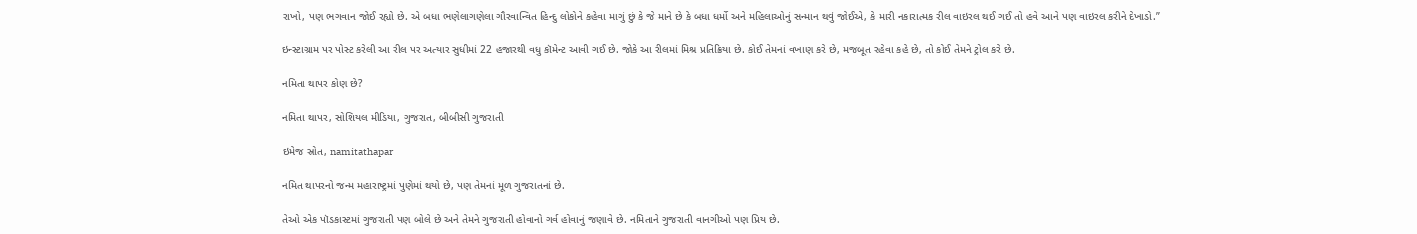રાખો, પણ ભગવાન જોઈ રહ્યો છે. એ બધા ભણેલાગણેલા ગૌરવાન્વિત હિન્દુ લોકોને કહેવા માગું છું કે જે માને છે કે બધા ધર્મો અને મહિલાઓનું સન્માન થવું જોઈએ, કે મારી નકારાત્મક રીલ વાઇરલ થઈ ગઈ તો હવે આને પણ વાઇરલ કરીને દેખાડો.”

ઇન્સ્ટાગ્રામ પર પોસ્ટ કરેલી આ રીલ પર અત્યાર સુધીમાં 22 હજારથી વધુ કૉમેન્ટ આવી ગઈ છે. જોકે આ રીલમાં મિશ્ર પ્રતિક્રિયા છે. કોઈ તેમનાં વખાણ કરે છે, મજબૂત રહેવા કહે છે, તો કોઈ તેમને ટ્રોલ કરે છે.

નમિતા થાપર કોણ છે?

નમિતા થાપર, સોશિયલ મીડિયા, ગુજરાત, બીબીસી ગુજરાતી

ઇમેજ સ્રોત, namitathapar

નમિત થાપરનો જન્મ મહારાષ્ટ્રમાં પુણેમાં થયો છે, પણ તેમનાં મૂળ ગુજરાતનાં છે.

તેઓ એક પૉડકાસ્ટમાં ગુજરાતી પણ બોલે છે અને તેમને ગુજરાતી હોવાનો ગર્વ હોવાનું જણાવે છે. નમિતાને ગુજરાતી વાનગીઓ પણ પ્રિય છે.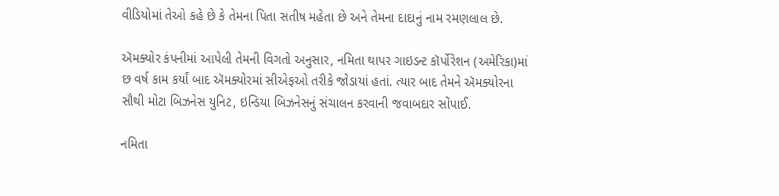વીડિયોમાં તેઓ કહે છે કે તેમના પિતા સતીષ મહેતા છે અને તેમના દાદાનું નામ રમણલાલ છે.

ઍમક્યોર કંપનીમાં આપેલી તેમની વિગતો અનુસાર, નમિતા થાપર ગાઇડન્ટ કૉર્પોરેશન (અમેરિકા)માં છ વર્ષ કામ કર્યાં બાદ ઍમક્યોરમાં સીએફઓ તરીકે જોડાયાં હતાં. ત્યાર બાદ તેમને ઍમક્યોરના સૌથી મોટા બિઝનેસ યુનિટ, ઇન્ડિયા બિઝનેસનું સંચાલન કરવાની જવાબદાર સોંપાઈ.

નમિતા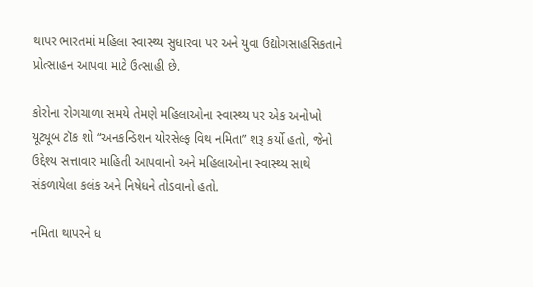થાપર ભારતમાં મહિલા સ્વાસ્થ્ય સુધારવા પર અને યુવા ઉદ્યોગસાહસિકતાને પ્રોત્સાહન આપવા માટે ઉત્સાહી છે.

કોરોના રોગચાળા સમયે તેમણે મહિલાઓના સ્વાસ્થ્ય પર એક અનોખો યૂટ્યૂબ ટૉક શો “અનકન્ડિશન યોરસેલ્ફ વિથ નમિતા” શરૂ કર્યો હતો, જેનો ઉદ્દેશ્ય સત્તાવાર માહિતી આપવાનો અને મહિલાઓના સ્વાસ્થ્ય સાથે સંકળાયેલા કલંક અને નિષેધને તોડવાનો હતો.

નમિતા થાપરને ધ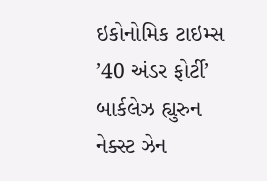ઇકોનોમિક ટાઇમ્સ ’40 અંડર ફોર્ટી’ બાર્કલેઝ હ્યુરુન નેક્સ્ટ ઝેન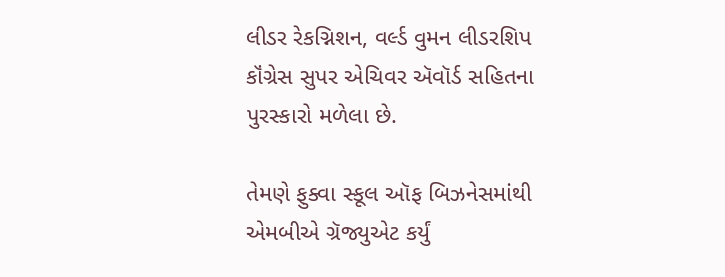લીડર રેકગ્નિશન, વર્લ્ડ વુમન લીડરશિપ કૉંગ્રેસ સુપર એચિવર ઍવૉર્ડ સહિતના પુરસ્કારો મળેલા છે.

તેમણે ફુક્વા સ્કૂલ ઑફ બિઝનેસમાંથી એમબીએ ગ્રૅજ્યુએટ કર્યું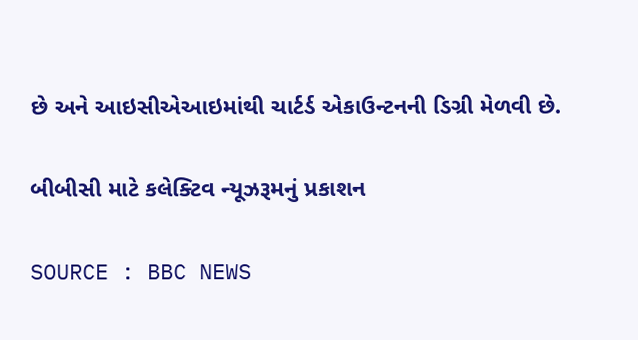છે અને આઇસીએઆઇમાંથી ચાર્ટર્ડ એકાઉન્ટનની ડિગ્રી મેળવી છે.

બીબીસી માટે કલેક્ટિવ ન્યૂઝરૂમનું પ્રકાશન

SOURCE : BBC NEWS